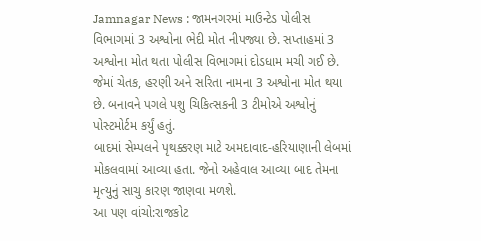Jamnagar News : જામનગરમાં માઉન્ટેડ પોલીસ વિભાગમાં 3 અશ્વોના ભેદી મોત નીપજ્યા છે. સપ્તાહમાં 3 અશ્વોના મોત થતા પોલીસ વિભાગમાં દોડધામ મચી ગઈ છે. જેમાં ચેતક, હરણી અને સરિતા નામના 3 અશ્વોના મોત થયા છે. બનાવને પગલે પશુ ચિકિત્સકની 3 ટીમોએ અશ્વોનું પોસ્ટમોર્ટમ કર્યું હતું.
બાદમાં સેમ્પલને પૃથક્કરણ માટે અમદાવાદ-હરિયાણાની લેબમાં મોકલવામાં આવ્યા હતા. જેનો અહેવાલ આવ્યા બાદ તેમના મૃત્યુનું સાચુ કારણ જાણવા મળશે.
આ પણ વાંચો:રાજકોટ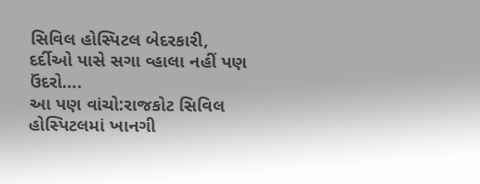સિવિલ હોસ્પિટલ બેદરકારી, દર્દીઓ પાસે સગા વ્હાલા નહીં પણ ઉંદરો….
આ પણ વાંચો:રાજકોટ સિવિલ હોસ્પિટલમાં ખાનગી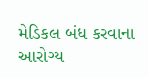મેડિકલ બંધ કરવાના આરોગ્ય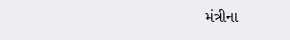મંત્રીના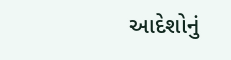આદેશોનું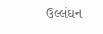ઉલ્લંઘન